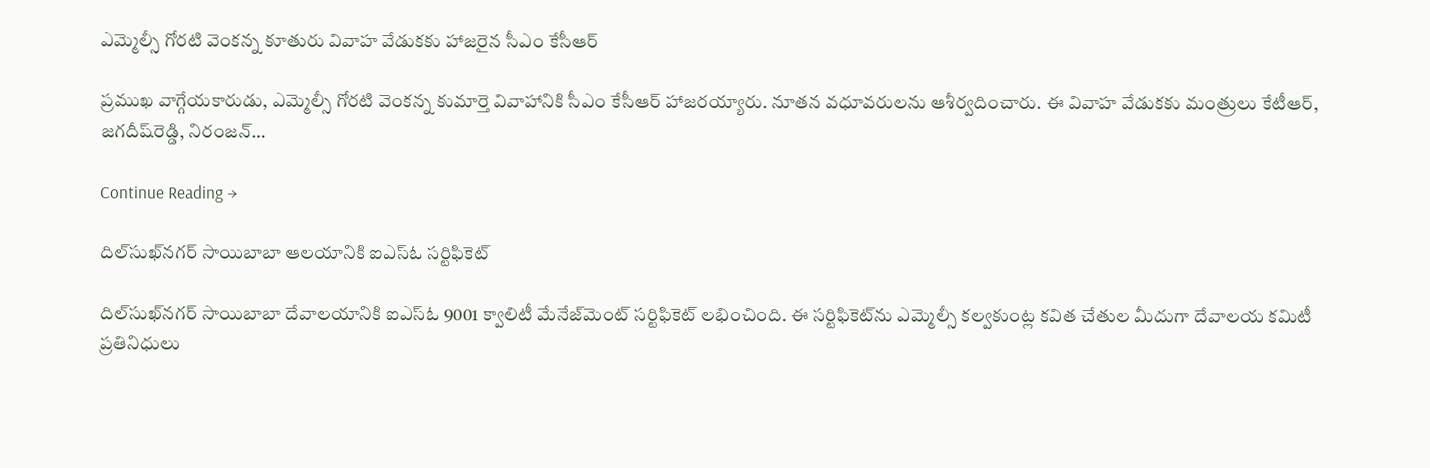ఎమ్మెల్సీ గోరటి వెంకన్న కూతురు వివాహ వేడుకకు హాజరైన సీఎం కేసీఆర్‌

ప్రముఖ వాగ్గేయకారుడు, ఎమ్మెల్సీ గోరటి వెంకన్న కుమార్తె వివాహానికి సీఎం కేసీఆర్‌ హాజరయ్యారు. నూతన వధూవరులను ఆశీర్వదించారు. ఈ వివాహ వేడుకకు మంత్రులు కేటీఆర్‌, జగదీష్‌రెడ్డి, నిరంజన్‌…

Continue Reading →

దిల్‌సుఖ్‌నగర్‌ సాయిబాబా ఆలయానికి ఐఎస్‌ఓ సర్టిఫికెట్‌

దిల్‌సుఖ్‌నగర్‌ సాయిబాబా దేవాలయానికి ఐఎస్‌ఓ 9001 క్వాలిటీ మేనేజ్‌మెంట్‌ సర్టిఫికెట్‌ లభించింది. ఈ సర్టిఫికెట్‌ను ఎమ్మెల్సీ కల్వకుంట్ల కవిత చేతుల మీదుగా దేవాలయ కమిటీ ప్రతినిధులు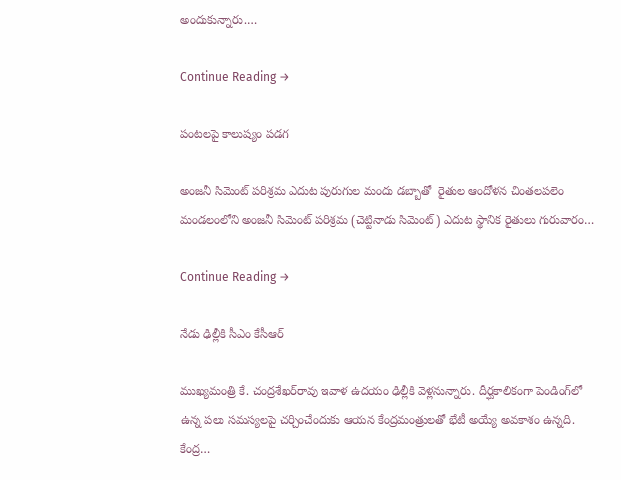అందుకున్నారు.…

Continue Reading →

పంటలపై కాలుష్యం పడగ

అంజనీ సిమెంట్‌ పరిశ్రమ ఎదుట పురుగుల మందు డబ్బాతో  రైతుల ఆందోళన చింతలపలెం మండలంలోని అంజనీ సిమెంట్‌ పరిశ్రమ (చెట్టినాడు సిమెంట్‌) ఎదుట స్థానిక రైతులు గురువారం…

Continue Reading →

నేడు ఢిల్లీకి సీఎం కేసీ‌ఆర్‌

ముఖ్య‌మంత్రి కే. చంద్ర‌శే‌ఖ‌ర్‌‌రావు ఇవాళ‌ ఉదయం ఢిల్లీకి వెళ్ల‌ను‌న్నారు. దీర్ఘ‌కా‌లి‌కంగా పెండిం‌గ్‌లో ఉన్న పలు సమ‌స్య‌లపై చర్చిం‌చేం‌దుకు ఆయన కేంద్ర‌మం‌త్రు‌లతో భేటీ అయ్యే అవ‌కాశం ఉన్నది. కేంద్ర…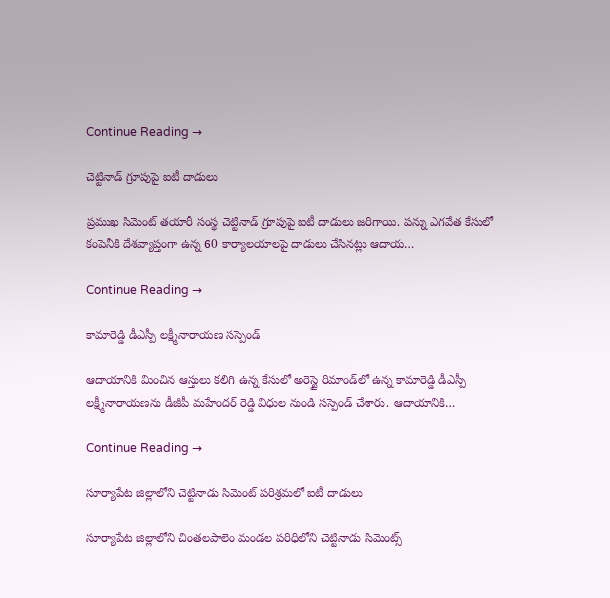Continue Reading →

చెట్టినాడ్‌ గ్రూపుపై ఐటీ దాడులు

ప్రముఖ సిమెంట్‌ తయారీ సంస్థ చెట్టినాడ్‌ గ్రూపుపై ఐటీ దాడులు జరిగాయి. పన్ను ఎగవేత కేసులో కంపెనీకి దేశవ్యాప్తంగా ఉన్న 60 కార్యాలయాలపై దాడులు చేసినట్లు ఆదాయ…

Continue Reading →

కామారెడ్డి డీఎస్పీ లక్ష్మీనారాయణ సస్పెండ్

ఆదాయానికి మించిన ఆస్తులు కలిగి ఉన్న కేసులో అరెస్టై రిమాండ్‌లో ఉన్న కామారెడ్డి డీఎస్పీ లక్ష్మీనారాయణను డీజీపీ మహేందర్ రెడ్డి విధుల నుండి సస్పెండ్ చేశారు. ఆదాయానికి…

Continue Reading →

సూర్యాపేట జిల్లాలోని చెట్టినాడు సిమెంట్‌ పరిశ్రమలో ఐటీ దాడులు

సూర్యాపేట జిల్లాలోని చింతలపాలెం మండల పరిధిలోని చెట్టినాడు సిమెంట్స్‌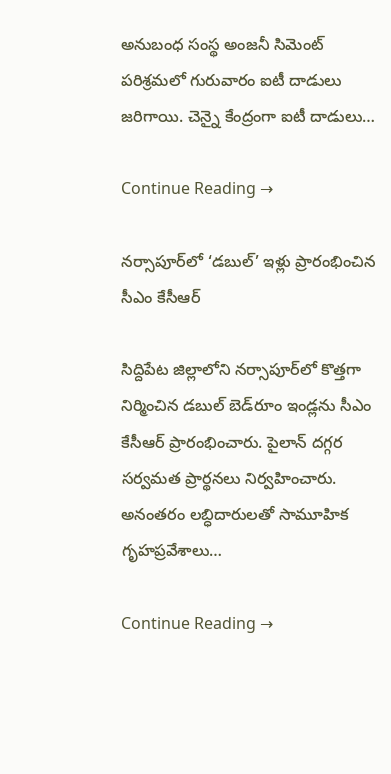అనుబంధ సంస్థ అంజనీ సిమెంట్‌ పరిశ్రమలో గురువారం ఐటీ దాడులు జరిగాయి. చెన్నై కేంద్రంగా ఐటీ దాడులు…

Continue Reading →

నర్సాపూర్‌లో ‘డబుల్‌’ ఇళ్లు ప్రారంభించిన సీఎం కేసీఆర్‌

సిద్దిపేట జిల్లాలోని నర్సాపూర్‌లో కొత్తగా నిర్మించిన డబుల్‌ బెడ్‌రూం ఇండ్లను సీఎం కేసీఆర్‌ ప్రారంభించారు. పైలాన్‌ దగ్గర సర్వమత ప్రార్థనలు నిర్వహించారు. అనంతరం లబ్ధిదారులతో సామూహిక గృహప్రవేశాలు…

Continue Reading →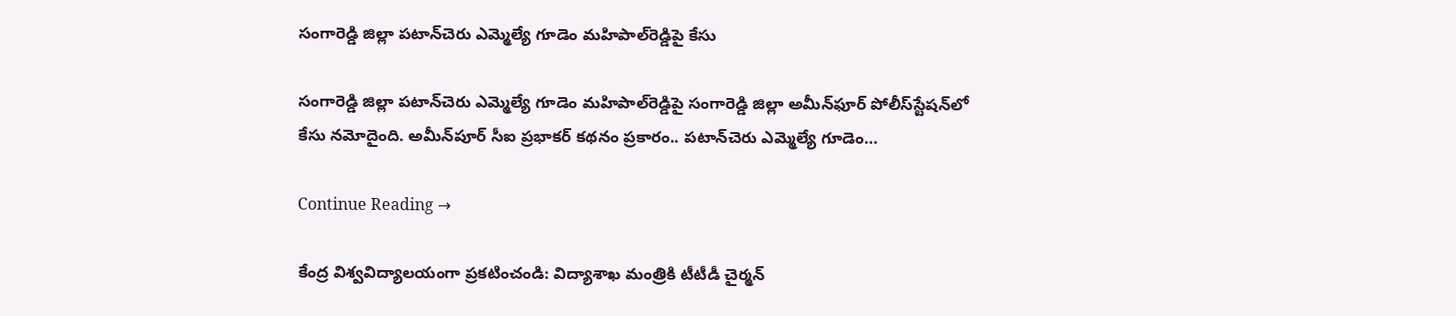సంగారెడ్డి జిల్లా పటాన్‌చెరు ఎమ్మెల్యే గూడెం మహిపాల్‌రెడ్డిపై కేసు

సంగారెడ్డి జిల్లా పటాన్‌చెరు ఎమ్మెల్యే గూడెం మహిపాల్‌రెడ్డిపై సంగారెడ్డి జిల్లా అమీన్‌ఫూర్‌ పోలీస్‌స్టేషన్‌లో కేసు నమోదైంది. అమీన్‌పూర్‌ సీఐ ప్రభాకర్‌ కథనం ప్రకారం.. పటాన్‌చెరు ఎమ్మెల్యే గూడెం…

Continue Reading →

కేంద్ర విశ్వవిద్యాలయంగా ప్రకటించండి: విద్యాశాఖ మంత్రికి టీటీడీ చైర్మన్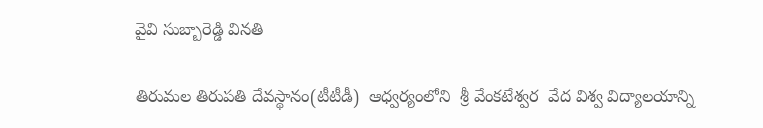వైవి సుబ్బారెడ్డి వినతి

తిరుమల తిరుపతి దేవస్థానం(టీటీడీ)  ఆధ్వర్యంలోని  శ్రీ వేంకటేశ్వర  వేద విశ్వ విద్యాలయాన్ని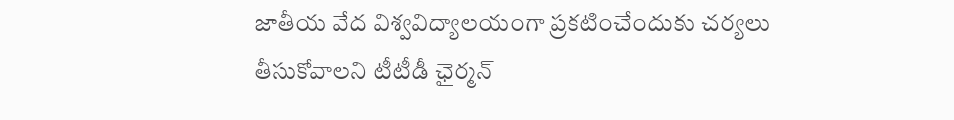జాతీయ వేద విశ్వవిద్యాలయంగా ప్రకటించేందుకు చర్యలు తీసుకోవాలని టీటీడీ ఛైర్మన్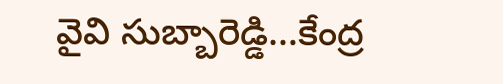వైవి సుబ్బారెడ్డి…కేంద్ర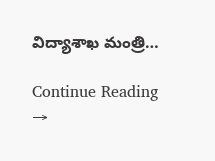విద్యాశాఖ మంత్రి…

Continue Reading →